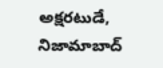అక్షరటుడే, నిజామాబాద్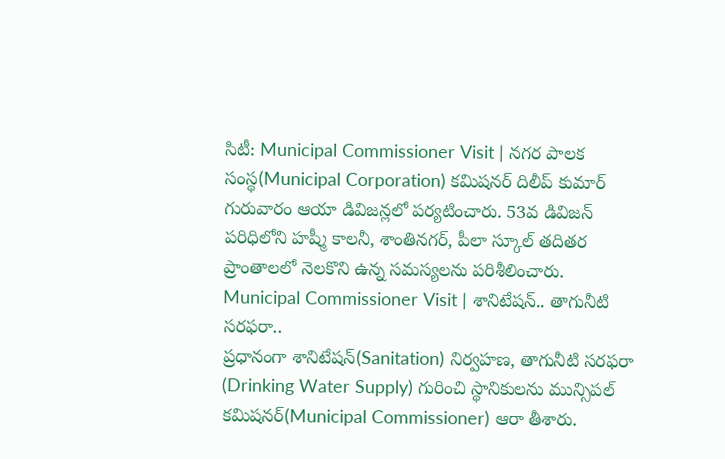సిటీ: Municipal Commissioner Visit | నగర పాలక సంస్థ(Municipal Corporation) కమిషనర్ దిలీప్ కుమార్ గురువారం ఆయా డివిజన్లలో పర్యటించారు. 53వ డివిజన్ పరిధిలోని హష్మీ కాలనీ, శాంతినగర్, పీలా స్కూల్ తదితర ప్రాంతాలలో నెలకొని ఉన్న సమస్యలను పరిశీలించారు.
Municipal Commissioner Visit | శానిటేషన్.. తాగునీటి సరఫరా..
ప్రధానంగా శానిటేషన్(Sanitation) నిర్వహణ, తాగునీటి సరఫరా (Drinking Water Supply) గురించి స్థానికులను మున్సిపల్ కమిషనర్(Municipal Commissioner) ఆరా తీశారు.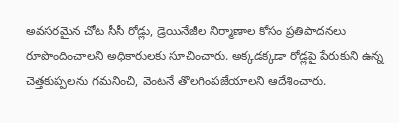అవసరమైన చోట సీసీ రోడ్లు, డ్రెయినేజీల నిర్మాణాల కోసం ప్రతిపాదనలు రూపొందించాలని అధికారులకు సూచించారు. అక్కడక్కడా రోడ్లపై పేరుకుని ఉన్న చెత్తకుప్పలను గమనించి, వెంటనే తొలగింపజేయాలని ఆదేశించారు.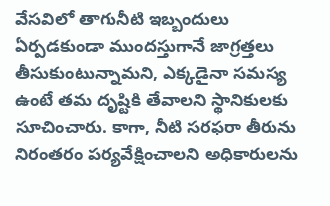వేసవిలో తాగునీటి ఇబ్బందులు ఏర్పడకుండా ముందస్తుగానే జాగ్రత్తలు తీసుకుంటున్నామని, ఎక్కడైనా సమస్య ఉంటే తమ దృష్టికి తేవాలని స్థానికులకు సూచించారు. కాగా, నీటి సరఫరా తీరును నిరంతరం పర్యవేక్షించాలని అధికారులను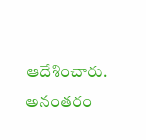ఆదేశించారు. అనంతరం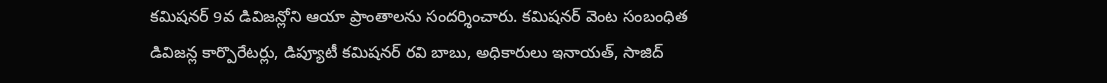కమిషనర్ 9వ డివిజన్లోని ఆయా ప్రాంతాలను సందర్శించారు. కమిషనర్ వెంట సంబంధిత డివిజన్ల కార్పొరేటర్లు, డిప్యూటీ కమిషనర్ రవి బాబు, అధికారులు ఇనాయత్, సాజిద్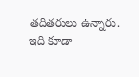తదితరులు ఉన్నారు.
ఇది కూడా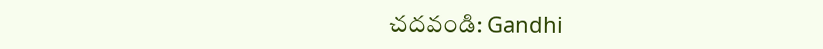చదవండి: Gandhi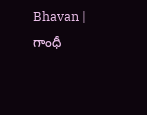Bhavan | గాంధీ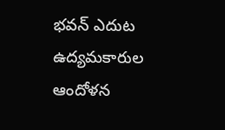భవన్ ఎదుట ఉద్యమకారుల ఆందోళన